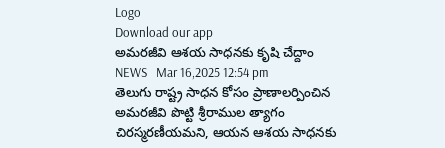Logo
Download our app
అమరజీవి ఆశయ సాధనకు కృషి చేద్దాం
NEWS   Mar 16,2025 12:54 pm
తెలుగు రాష్ట్ర సాధన కోసం ప్రాణాలర్పించిన అమరజీవి పొట్టి శ్రీరాముల త్యాగం చిరస్మరణీయమని, ఆయన ఆశయ సాధనకు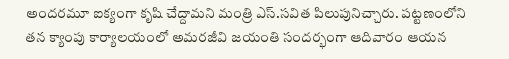అందరమూ ఐక్యంగా కృషి చేద్దామని మంత్రి ఎస్.సవిత పిలుపునిచ్చారు. పట్టణంలోని తన క్యాంపు కార్యాలయంలో అమరజీవి జయంతి సందర్భంగా ఆదివారం ఆయన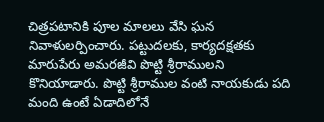చిత్రపటానికి పూల మాలలు వేసి ఘన నివాళులర్పించారు. పట్టుదలకు, కార్యదక్షతకు మారుపేరు అమరజీవి పొట్టి శ్రీరాములని కొనియాడారు. పొట్టి శ్రీరాముల వంటి నాయకుడు పది మంది ఉంటే ఏడాదిలోనే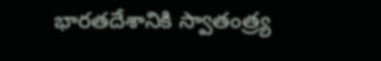భారతదేశానికి స్వాతంత్ర్య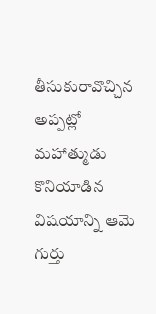తీసుకురావొచ్చిన అప్పట్లో మహాత్ముడు కొనియాడిన విషయాన్ని ఆమె గుర్తు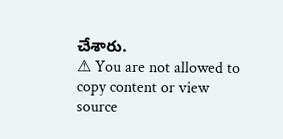చేశారు.
⚠ You are not allowed to copy content or view source